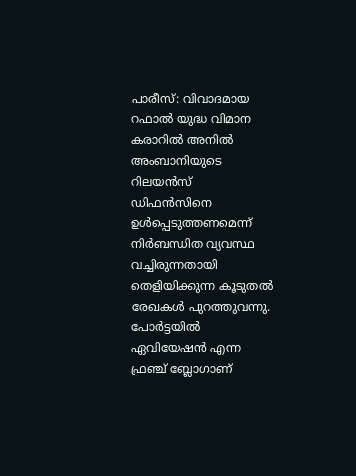പാരീസ്: വിവാദമായ റഫാൽ യുദ്ധ വിമാന കരാറിൽ അനിൽ അംബാനിയുടെ റിലയൻസ് ഡിഫൻസിനെ ഉൾപ്പെടുത്തണമെന്ന് നിർബന്ധിത വ്യവസ്ഥ വച്ചിരുന്നതായി തെളിയിക്കുന്ന കൂടുതൽ രേഖകൾ പുറത്തുവന്നു. പോർട്ടയിൽ ഏവിയേഷൻ എന്ന ഫ്രഞ്ച് ബ്ലോഗാണ്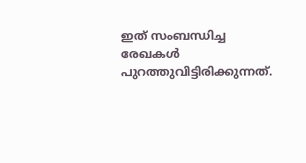ഇത് സംബന്ധിച്ച രേഖകൾ പുറത്തുവിട്ടിരിക്കുന്നത്.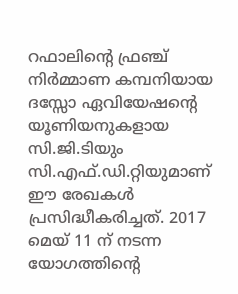റഫാലിന്റെ ഫ്രഞ്ച് നിർമ്മാണ കമ്പനിയായ ദസ്സോ ഏവിയേഷന്റെ യൂണിയനുകളായ സി.ജി.ടിയും സി.എഫ്.ഡി.റ്റിയുമാണ് ഈ രേഖകൾ പ്രസിദ്ധീകരിച്ചത്. 2017 മെയ് 11 ന് നടന്ന യോഗത്തിന്റെ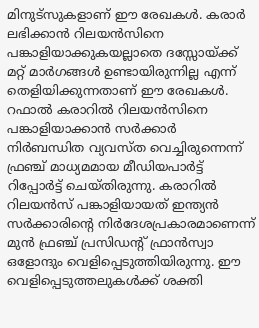മിനുട്സുകളാണ് ഈ രേഖകൾ. കരാർ ലഭിക്കാൻ റിലയൻസിനെ പങ്കാളിയാക്കുകയല്ലാതെ ദസ്സോയ്ക്ക് മറ്റ് മാർഗങ്ങൾ ഉണ്ടായിരുന്നില്ല എന്ന് തെളിയിക്കുന്നതാണ് ഈ രേഖകൾ. റഫാൽ കരാറിൽ റിലയൻസിനെ പങ്കാളിയാക്കാൻ സർക്കാർ നിർബന്ധിത വ്യവസ്ത വെച്ചിരുന്നെന്ന് ഫ്രഞ്ച് മാധ്യമമായ മീഡിയപാർട്ട് റിപ്പോർട്ട് ചെയ്തിരുന്നു. കരാറിൽ റിലയൻസ് പങ്കാളിയായത് ഇന്ത്യൻ സർക്കാരിന്റെ നിർദേശപ്രകാരമാണെന്ന് മുൻ ഫ്രഞ്ച് പ്രസിഡന്റ് ഫ്രാൻസ്വാ ഒളോന്ദും വെളിപ്പെടുത്തിയിരുന്നു. ഈ വെളിപ്പെടുത്തലുകൾക്ക് ശക്തി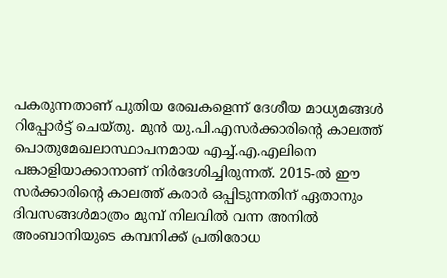പകരുന്നതാണ് പുതിയ രേഖകളെന്ന് ദേശീയ മാധ്യമങ്ങൾ റിപ്പോർട്ട് ചെയ്തു. മുൻ യു.പി.എസർക്കാരിന്റെ കാലത്ത് പൊതുമേഖലാസ്ഥാപനമായ എച്ച്.എ.എലിനെ പങ്കാളിയാക്കാനാണ് നിർദേശിച്ചിരുന്നത്. 2015-ൽ ഈ സർക്കാരിന്റെ കാലത്ത് കരാർ ഒപ്പിടുന്നതിന് ഏതാനും ദിവസങ്ങൾമാത്രം മുമ്പ് നിലവിൽ വന്ന അനിൽ അംബാനിയുടെ കമ്പനിക്ക് പ്രതിരോധ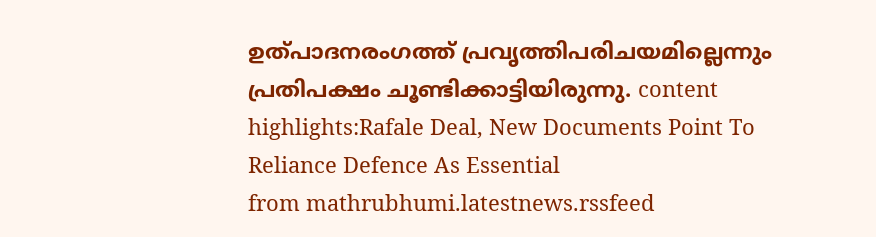ഉത്പാദനരംഗത്ത് പ്രവൃത്തിപരിചയമില്ലെന്നും പ്രതിപക്ഷം ചൂണ്ടിക്കാട്ടിയിരുന്നു. content highlights:Rafale Deal, New Documents Point To Reliance Defence As Essential
from mathrubhumi.latestnews.rssfeed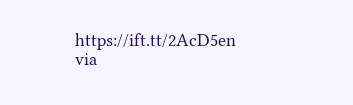https://ift.tt/2AcD5en
via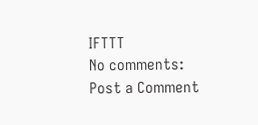IFTTT
No comments:
Post a Comment